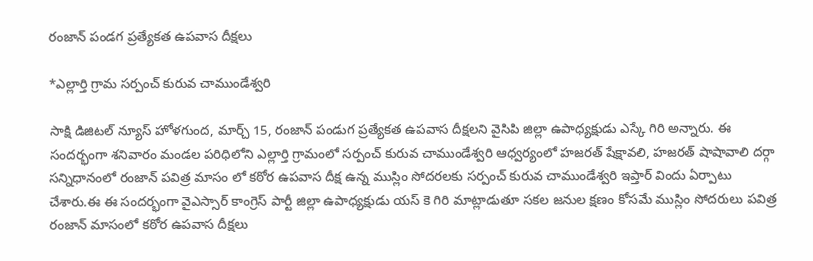రంజాన్ పండగ ప్రత్యేకత ఉపవాస దీక్షలు

*ఎల్లార్తి గ్రామ సర్పంచ్ కురువ చాముండేశ్వరి

సాక్షి డిజిటల్ న్యూస్ హోళగుంద, మార్చ్ 15, రంజాన్ పండుగ ప్రత్యేకత ఉపవాస దీక్షలని వైసిపి జిల్లా ఉపాధ్యక్షుడు ఎస్కే గిరి అన్నారు. ఈ సందర్భంగా శనివారం మండల పరిధిలోని ఎల్లార్తి గ్రామంలో సర్పంచ్ కురువ చాముండేశ్వరి ఆధ్వర్యంలో హజరత్ షేక్షావలి, హజరత్ షాషావాలి దర్గా సన్నిధానంలో రంజాన్ పవిత్ర మాసం లో కఠోర ఉపవాస దీక్ష ఉన్న ముస్లిం సోదరలకు సర్పంచ్ కురువ చాముండేశ్వరి ఇప్తార్ విందు ఏర్పాటు చేశారు.ఈ ఈ సందర్భంగా వైఎస్సార్ కాంగ్రెస్ పార్టీ జిల్లా ఉపాధ్యక్షుడు యస్ కె గిరి మాట్లాడుతూ సకల జనుల క్షణం కోసమే ముస్లిం సోదరులు పవిత్ర రంజాన్ మాసంలో కఠోర ఉపవాస దీక్షలు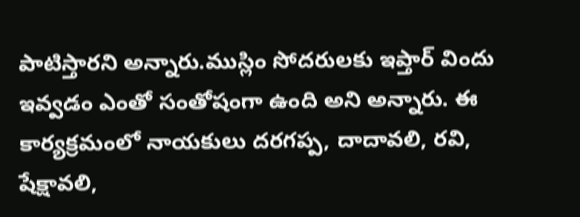పాటిస్తారని అన్నారు.ముస్లిం సోదరులకు ఇప్తార్ విందు ఇవ్వడం ఎంతో సంతోషంగా ఉంది అని అన్నారు. ఈ కార్యక్రమంలో నాయకులు దరగప్ప, దాదావలి, రవి, షేక్షావలి,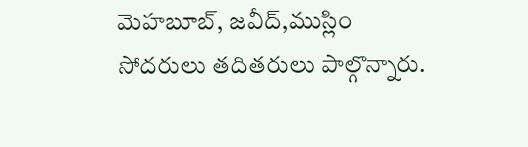మెహబూబ్, జవీద్,ముస్లిం సోదరులు తదితరులు పాల్గొన్నారు.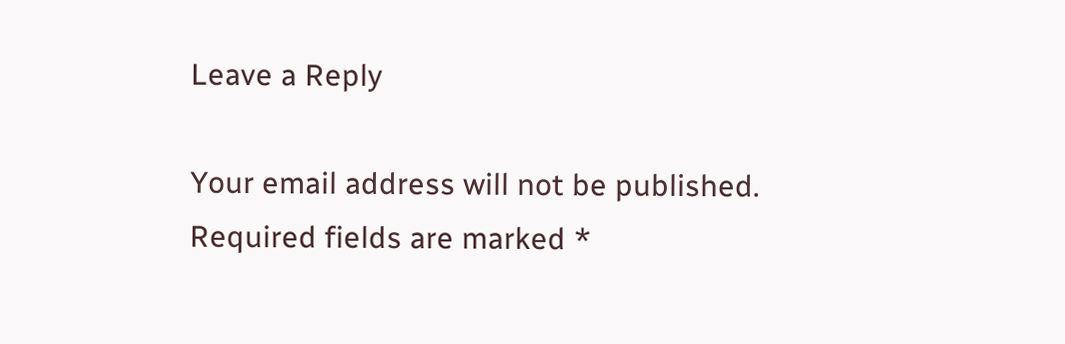Leave a Reply

Your email address will not be published. Required fields are marked *